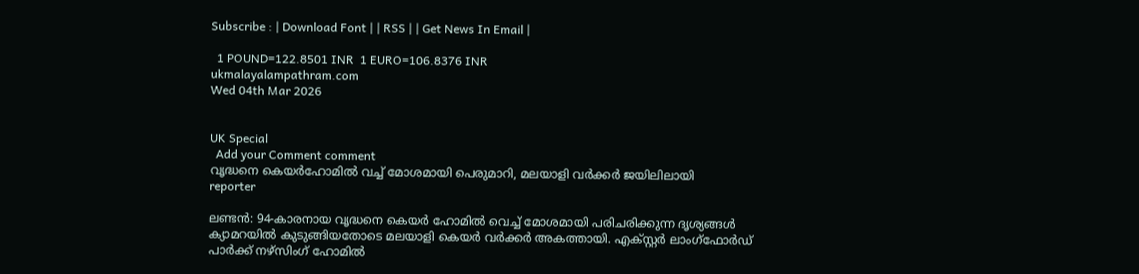Subscribe : | Download Font | | RSS | | Get News In Email |

  1 POUND=122.8501 INR  1 EURO=106.8376 INR
ukmalayalampathram.com
Wed 04th Mar 2026


UK Special
  Add your Comment comment
വൃദ്ധനെ കെയര്‍ഹോമില്‍ വച്ച് മോശമായി പെരുമാറി, മലയാളി വര്‍ക്കര്‍ ജയിലിലായി
reporter

ലണ്ടന്‍: 94-കാരനായ വൃദ്ധനെ കെയര്‍ ഹോമില്‍ വെച്ച് മോശമായി പരിചരിക്കുന്ന ദൃശ്യങ്ങള്‍ ക്യാമറയില്‍ കുടുങ്ങിയതോടെ മലയാളി കെയര്‍ വര്‍ക്കര്‍ അകത്തായി. എക്സ്റ്റര്‍ ലാംഗ്ഫോര്‍ഡ് പാര്‍ക്ക് നഴ്സിംഗ് ഹോമില്‍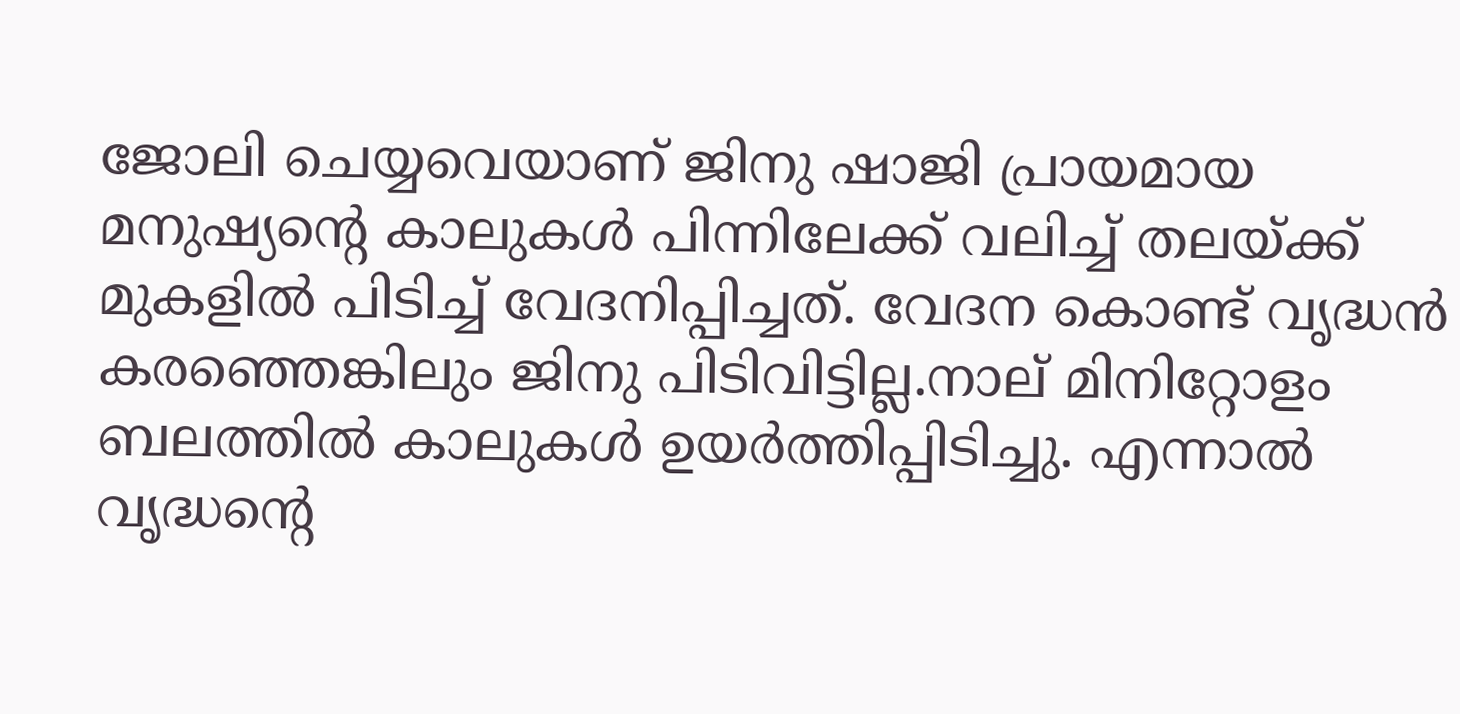ജോലി ചെയ്യവെയാണ് ജിനു ഷാജി പ്രായമായ മനുഷ്യന്റെ കാലുകള്‍ പിന്നിലേക്ക് വലിച്ച് തലയ്ക്ക് മുകളില്‍ പിടിച്ച് വേദനിപ്പിച്ചത്. വേദന കൊണ്ട് വൃദ്ധന്‍ കരഞ്ഞെങ്കിലും ജിനു പിടിവിട്ടില്ല.നാല് മിനിറ്റോളം ബലത്തില്‍ കാലുകള്‍ ഉയര്‍ത്തിപ്പിടിച്ചു. എന്നാല്‍ വൃദ്ധന്റെ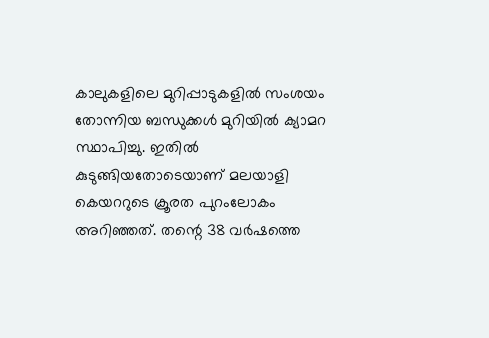കാലുകളിലെ മുറിപ്പാടുകളില്‍ സംശയം തോന്നിയ ബന്ധുക്കള്‍ മുറിയില്‍ ക്യാമറ സ്ഥാപിച്ചു. ഇതില്‍ കുടുങ്ങിയതോടെയാണ് മലയാളി കെയററുടെ ക്രൂരത പുറംലോകം അറിഞ്ഞത്. തന്റെ 38 വര്‍ഷത്തെ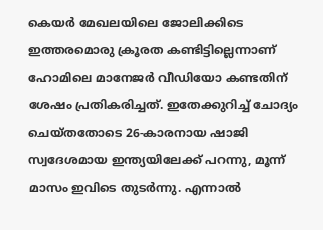കെയര്‍ മേഖലയിലെ ജോലിക്കിടെ ഇത്തരമൊരു ക്രൂരത കണ്ടിട്ടില്ലെന്നാണ് ഹോമിലെ മാനേജര്‍ വീഡിയോ കണ്ടതിന് ശേഷം പ്രതികരിച്ചത്. ഇതേക്കുറിച്ച് ചോദ്യം ചെയ്തതോടെ 26-കാരനായ ഷാജി സ്വദേശമായ ഇന്ത്യയിലേക്ക് പറന്നു, മൂന്ന് മാസം ഇവിടെ തുടര്‍ന്നു. എന്നാല്‍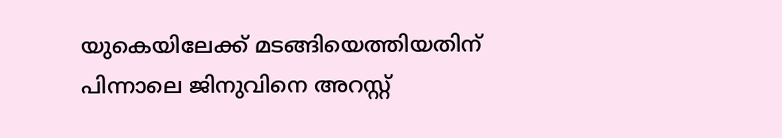യുകെയിലേക്ക് മടങ്ങിയെത്തിയതിന് പിന്നാലെ ജിനുവിനെ അറസ്റ്റ്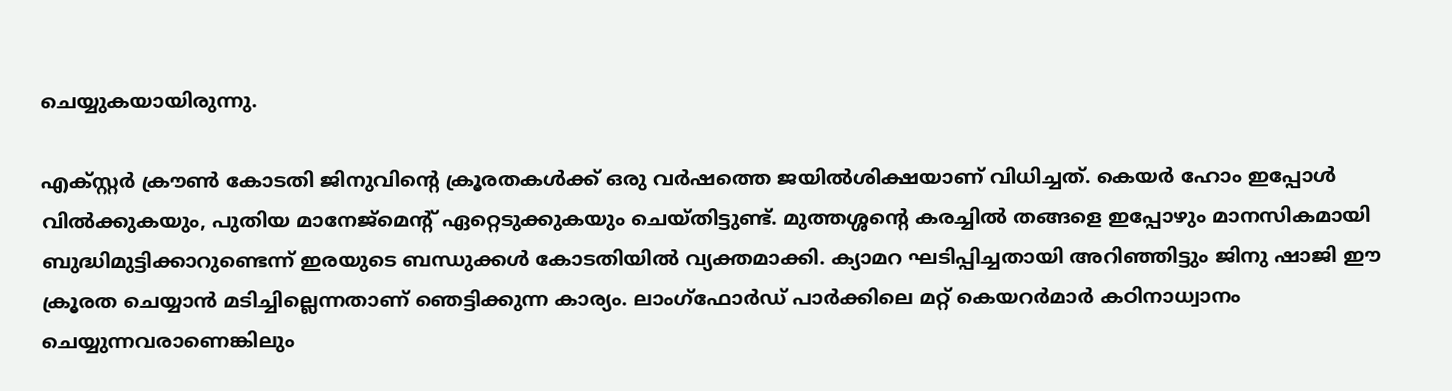ചെയ്യുകയായിരുന്നു.

എക്സ്റ്റര്‍ ക്രൗണ്‍ കോടതി ജിനുവിന്റെ ക്രൂരതകള്‍ക്ക് ഒരു വര്‍ഷത്തെ ജയില്‍ശിക്ഷയാണ് വിധിച്ചത്. കെയര്‍ ഹോം ഇപ്പോള്‍ വില്‍ക്കുകയും, പുതിയ മാനേജ്മെന്റ് ഏറ്റെടുക്കുകയും ചെയ്തിട്ടുണ്ട്. മുത്തശ്ശന്റെ കരച്ചില്‍ തങ്ങളെ ഇപ്പോഴും മാനസികമായി ബുദ്ധിമുട്ടിക്കാറുണ്ടെന്ന് ഇരയുടെ ബന്ധുക്കള്‍ കോടതിയില്‍ വ്യക്തമാക്കി. ക്യാമറ ഘടിപ്പിച്ചതായി അറിഞ്ഞിട്ടും ജിനു ഷാജി ഈ ക്രൂരത ചെയ്യാന്‍ മടിച്ചില്ലെന്നതാണ് ഞെട്ടിക്കുന്ന കാര്യം. ലാംഗ്ഫോര്‍ഡ് പാര്‍ക്കിലെ മറ്റ് കെയറര്‍മാര്‍ കഠിനാധ്വാനം ചെയ്യുന്നവരാണെങ്കിലും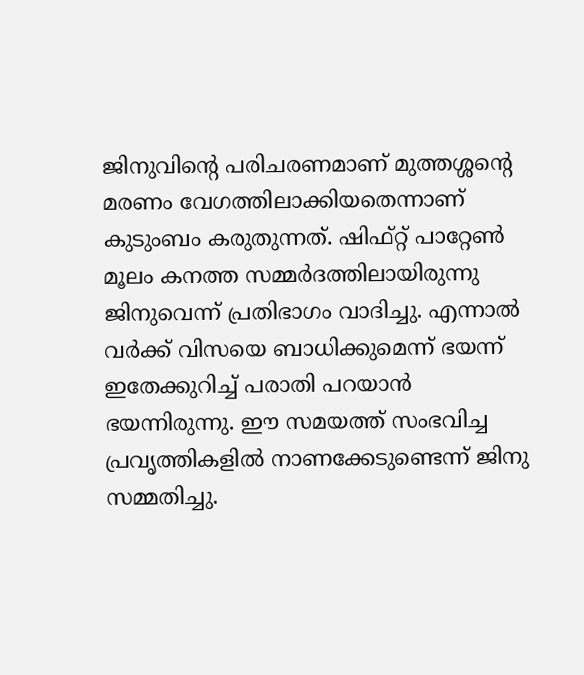ജിനുവിന്റെ പരിചരണമാണ് മുത്തശ്ശന്റെ മരണം വേഗത്തിലാക്കിയതെന്നാണ് കുടുംബം കരുതുന്നത്. ഷിഫ്റ്റ് പാറ്റേണ്‍ മൂലം കനത്ത സമ്മര്‍ദത്തിലായിരുന്നു ജിനുവെന്ന് പ്രതിഭാഗം വാദിച്ചു. എന്നാല്‍ വര്‍ക്ക് വിസയെ ബാധിക്കുമെന്ന് ഭയന്ന് ഇതേക്കുറിച്ച് പരാതി പറയാന്‍ ഭയന്നിരുന്നു. ഈ സമയത്ത് സംഭവിച്ച പ്രവൃത്തികളില്‍ നാണക്കേടുണ്ടെന്ന് ജിനു സമ്മതിച്ചു.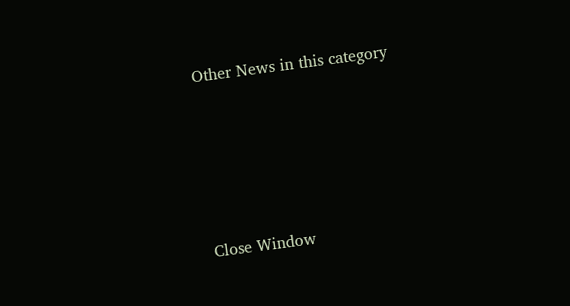Other News in this category








Close Window